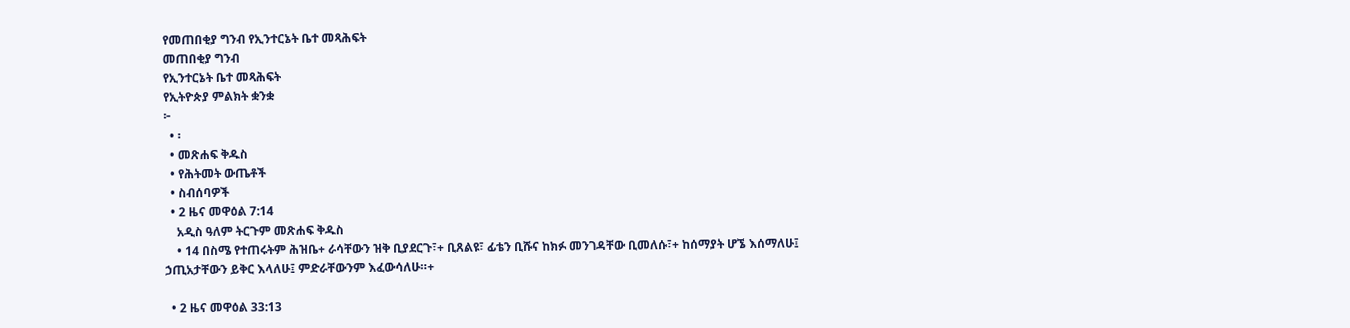የመጠበቂያ ግንብ የኢንተርኔት ቤተ መጻሕፍት
መጠበቂያ ግንብ
የኢንተርኔት ቤተ መጻሕፍት
የኢትዮጵያ ምልክት ቋንቋ
፦
  • ፡
  • መጽሐፍ ቅዱስ
  • የሕትመት ውጤቶች
  • ስብሰባዎች
  • 2 ዜና መዋዕል 7:14
    አዲስ ዓለም ትርጉም መጽሐፍ ቅዱስ
    • 14 በስሜ የተጠሩትም ሕዝቤ+ ራሳቸውን ዝቅ ቢያደርጉ፣+ ቢጸልዩ፣ ፊቴን ቢሹና ከክፉ መንገዳቸው ቢመለሱ፣+ ከሰማያት ሆኜ እሰማለሁ፤ ኃጢአታቸውን ይቅር እላለሁ፤ ምድራቸውንም እፈውሳለሁ።+

  • 2 ዜና መዋዕል 33:13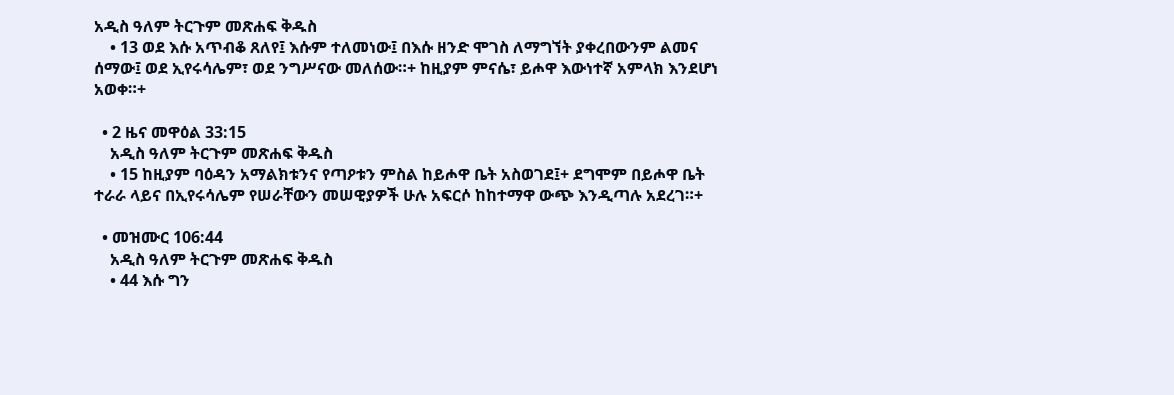አዲስ ዓለም ትርጉም መጽሐፍ ቅዱስ
    • 13 ወደ እሱ አጥብቆ ጸለየ፤ እሱም ተለመነው፤ በእሱ ዘንድ ሞገስ ለማግኘት ያቀረበውንም ልመና ሰማው፤ ወደ ኢየሩሳሌም፣ ወደ ንግሥናው መለሰው።+ ከዚያም ምናሴ፣ ይሖዋ እውነተኛ አምላክ እንደሆነ አወቀ።+

  • 2 ዜና መዋዕል 33:15
    አዲስ ዓለም ትርጉም መጽሐፍ ቅዱስ
    • 15 ከዚያም ባዕዳን አማልክቱንና የጣዖቱን ምስል ከይሖዋ ቤት አስወገደ፤+ ደግሞም በይሖዋ ቤት ተራራ ላይና በኢየሩሳሌም የሠራቸውን መሠዊያዎች ሁሉ አፍርሶ ከከተማዋ ውጭ እንዲጣሉ አደረገ።+

  • መዝሙር 106:44
    አዲስ ዓለም ትርጉም መጽሐፍ ቅዱስ
    • 44 እሱ ግን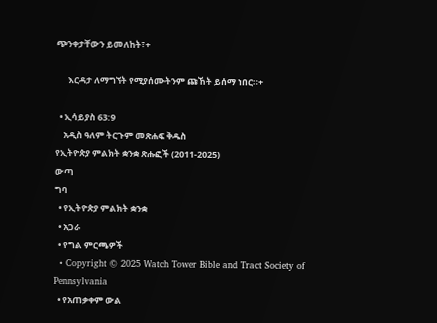ጭንቀታቸውን ይመለከት፣+

      እርዳታ ለማግኘት የሚያሰሙትንም ጩኸት ይሰማ ነበር።+

  • ኢሳይያስ 63:9
    አዲስ ዓለም ትርጉም መጽሐፍ ቅዱስ
የኢትዮጵያ ምልክት ቋንቋ ጽሑፎች (2011-2025)
ውጣ
ግባ
  • የኢትዮጵያ ምልክት ቋንቋ
  • አጋራ
  • የግል ምርጫዎች
  • Copyright © 2025 Watch Tower Bible and Tract Society of Pennsylvania
  • የአጠቃቀም ውል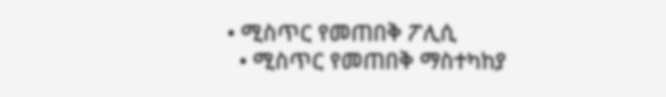• ሚስጥር የመጠበቅ ፖሊሲ
  • ሚስጥር የመጠበቅ ማስተካከያ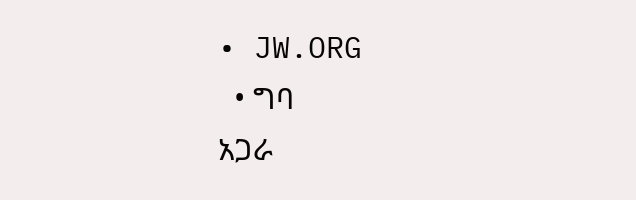• JW.ORG
  • ግባ
አጋራ